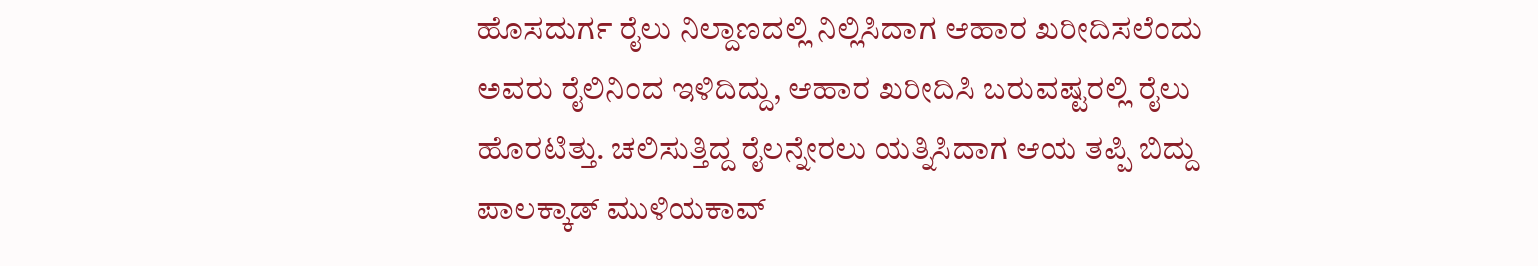ಹೊಸದುರ್ಗ ರೈಲು ನಿಲ್ದಾಣದಲ್ಲಿ ನಿಲ್ಲಿಸಿದಾಗ ಆಹಾರ ಖರೀದಿಸಲೆಂದು ಅವರು ರೈಲಿನಿಂದ ಇಳಿದಿದ್ದು, ಆಹಾರ ಖರೀದಿಸಿ ಬರುವಷ್ಟರಲ್ಲಿ ರೈಲು ಹೊರಟಿತ್ತು. ಚಲಿಸುತ್ತಿದ್ದ ರೈಲನ್ನೇರಲು ಯತ್ನಿಸಿದಾಗ ಆಯ ತಪ್ಪಿ ಬಿದ್ದು ಪಾಲಕ್ಕಾಡ್ ಮುಳಿಯಕಾವ್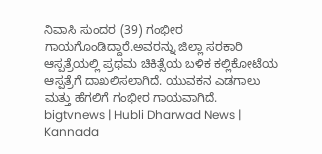ನಿವಾಸಿ ಸುಂದರ (39) ಗಂಭೀರ ಗಾಯಗೊಂಡಿದ್ದಾರೆ.ಅವರನ್ನು ಜಿಲ್ಲಾ ಸರಕಾರಿ ಆಸ್ಪತ್ರೆಯಲ್ಲಿ ಪ್ರಥಮ ಚಿಕಿತ್ಸೆಯ ಬಳಿಕ ಕಲ್ಲಿಕೋಟೆಯ ಆಸ್ಪತ್ರೆಗೆ ದಾಖಲಿಸಲಾಗಿದೆ. ಯುವಕನ ಎಡಗಾಲು ಮತ್ತು ಹೆಗಲಿಗೆ ಗಂಭೀರ ಗಾಯವಾಗಿದೆ.
bigtvnews | Hubli Dharwad News | Kannada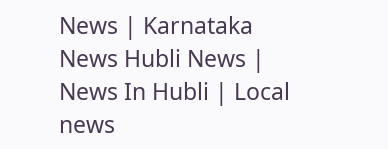News | Karnataka News Hubli News | News In Hubli | Local news